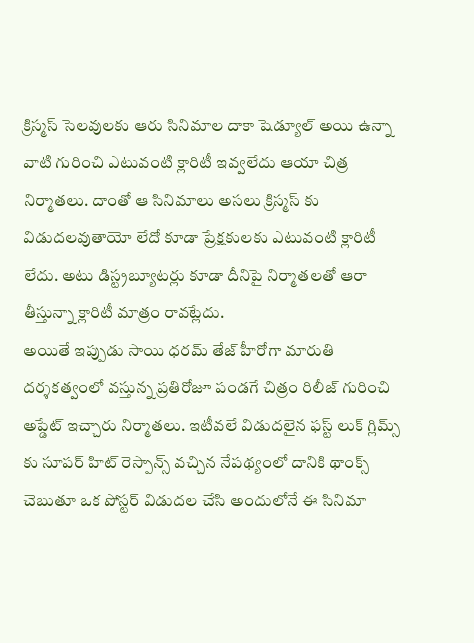క్రిస్మస్ సెలవులకు ఆరు సినిమాల దాకా షెడ్యూల్ అయి ఉన్నా వాటి గురించి ఎటువంటి క్లారిటీ ఇవ్వలేదు ఆయా చిత్ర నిర్మాతలు. దాంతో ఆ సినిమాలు అసలు క్రిస్మస్ కు విడుదలవుతాయో లేదో కూడా ప్రేక్షకులకు ఎటువంటి క్లారిటీ లేదు. అటు డిస్ట్రబ్యూటర్లు కూడా దీనిపై నిర్మాతలతో ఆరా తీస్తున్నా క్లారిటీ మాత్రం రావట్లేదు.
అయితే ఇప్పుడు సాయి ధరమ్ తేజ్ హీరోగా మారుతి దర్శకత్వంలో వస్తున్న ప్రతిరోజూ పండగే చిత్రం రిలీజ్ గురించి అప్డేట్ ఇచ్చారు నిర్మాతలు. ఇటీవలే విడుదలైన ఫస్ట్ లుక్ గ్లిమ్స్ కు సూపర్ హిట్ రెస్పాన్స్ వచ్చిన నేపథ్యంలో దానికి థాంక్స్ చెబుతూ ఒక పోస్టర్ విడుదల చేసి అందులోనే ఈ సినిమా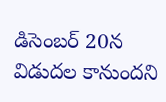డిసెంబర్ 20న విడుదల కానుందని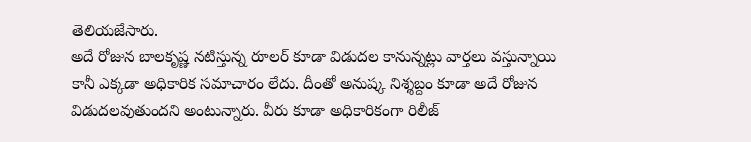తెలియజేసారు.
అదే రోజున బాలకృష్ణ నటిస్తున్న రూలర్ కూడా విడుదల కానున్నట్లు వార్తలు వస్తున్నాయి కానీ ఎక్కడా అధికారిక సమాచారం లేదు. దీంతో అనుష్క నిశ్శబ్దం కూడా అదే రోజున విడుదలవుతుందని అంటున్నారు. వీరు కూడా అధికారికంగా రిలీజ్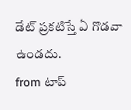డేట్ ప్రకటిస్తే ఏ గొడవా ఉండదు.
from టాప్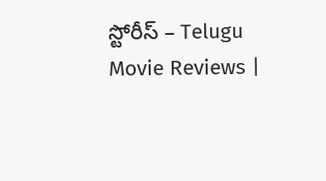స్టోరీస్ – Telugu Movie Reviews |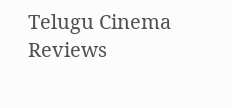Telugu Cinema Reviews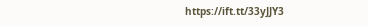https://ift.tt/33yJJY3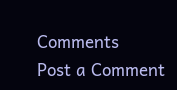Comments
Post a Comment